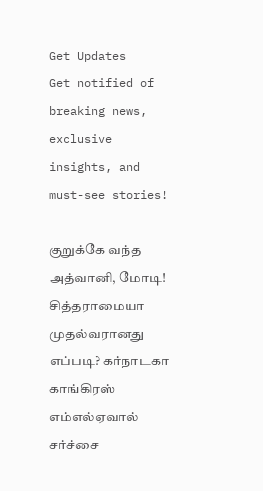Get Updates
Get notified of breaking news, exclusive insights, and must-see stories!

குறுக்கே வந்த அத்வானி, மோடி! சித்தராமையா முதல்வரானது எப்படி? கர்நாடகா காங்கிரஸ் எம்எல்ஏவால் சர்ச்சை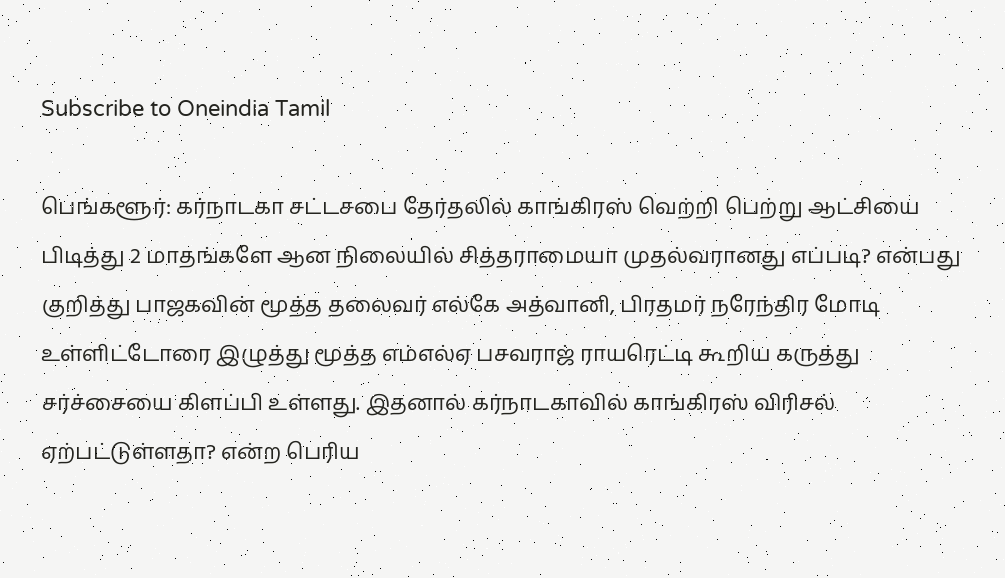Subscribe to Oneindia Tamil

பெங்களூர்: கர்நாடகா சட்டசபை தேர்தலில் காங்கிரஸ் வெற்றி பெற்று ஆட்சியை பிடித்து 2 மாதங்களே ஆன நிலையில் சித்தராமையா முதல்வரானது எப்படி? என்பது குறித்து பாஜகவின் மூத்த தலைவர் எல்கே அத்வானி, பிரதமர் நரேந்திர மோடி உள்ளிட்டோரை இழுத்து மூத்த எம்எல்ஏ பசவராஜ் ராயரெட்டி கூறிய கருத்து சர்ச்சையை கிளப்பி உள்ளது. இதனால் கர்நாடகாவில் காங்கிரஸ் விரிசல் ஏற்பட்டுள்ளதா? என்ற பெரிய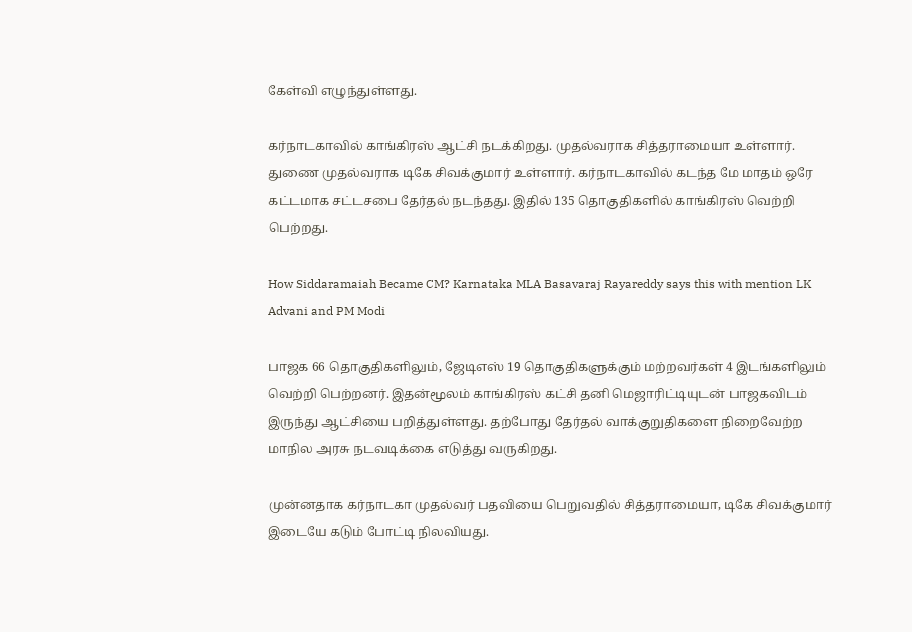கேள்வி எழுந்துள்ளது.

கர்நாடகாவில் காங்கிரஸ் ஆட்சி நடக்கிறது. முதல்வராக சித்தராமையா உள்ளார். துணை முதல்வராக டிகே சிவக்குமார் உள்ளார். கர்நாடகாவில் கடந்த மே மாதம் ஒரே கட்டமாக சட்டசபை தேர்தல் நடந்தது. இதில் 135 தொகுதிகளில் காங்கிரஸ் வெற்றி பெற்றது.

How Siddaramaiah Became CM? Karnataka MLA Basavaraj Rayareddy says this with mention LK Advani and PM Modi

பாஜக 66 தொகுதிகளிலும், ஜேடிஎஸ் 19 தொகுதிகளுக்கும் மற்றவர்கள் 4 இடங்களிலும் வெற்றி பெற்றனர். இதன்மூலம் காங்கிரஸ் கட்சி தனி மெஜாரிட்டியுடன் பாஜகவிடம் இருந்து ஆட்சியை பறித்துள்ளது. தற்போது தேர்தல் வாக்குறுதிகளை நிறைவேற்ற மாநில அரசு நடவடிக்கை எடுத்து வருகிறது.

முன்னதாக கர்நாடகா முதல்வர் பதவியை பெறுவதில் சித்தராமையா, டிகே சிவக்குமார் இடையே கடும் போட்டி நிலவியது.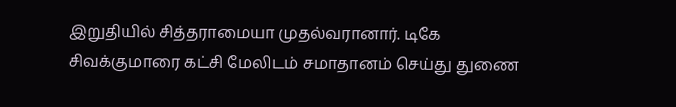இறுதியில் சித்தராமையா முதல்வரானார். டிகே சிவக்குமாரை கட்சி மேலிடம் சமாதானம் செய்து துணை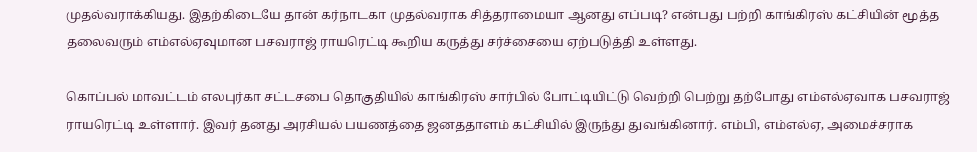முதல்வராக்கியது. இதற்கிடையே தான் கர்நாடகா முதல்வராக சித்தராமையா ஆனது எப்படி? என்பது பற்றி காங்கிரஸ் கட்சியின் மூத்த தலைவரும் எம்எல்ஏவுமான பசவராஜ் ராயரெட்டி கூறிய கருத்து சர்ச்சையை ஏற்படுத்தி உள்ளது.

கொப்பல் மாவட்டம் எலபுர்கா சட்டசபை தொகுதியில் காங்கிரஸ் சார்பில் போட்டியிட்டு வெற்றி பெற்று தற்போது எம்எல்ஏவாக பசவராஜ் ராயரெட்டி உள்ளார். இவர் தனது அரசியல் பயணத்தை ஜனததாளம் கட்சியில் இருந்து துவங்கினார். எம்பி, எம்எல்ஏ, அமைச்சராக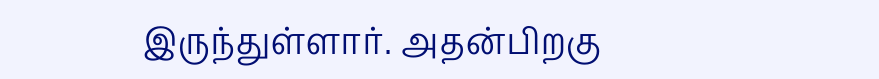இருந்துள்ளார். அதன்பிறகு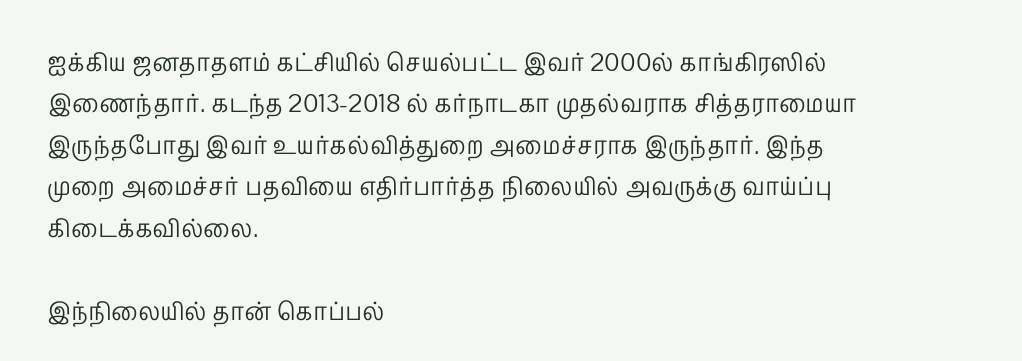ஐக்கிய ஜனதாதளம் கட்சியில் செயல்பட்ட இவர் 2000ல் காங்கிரஸில் இணைந்தார். கடந்த 2013-2018 ல் கர்நாடகா முதல்வராக சித்தராமையா இருந்தபோது இவர் உயர்கல்வித்துறை அமைச்சராக இருந்தார். இந்த முறை அமைச்சர் பதவியை எதிர்பார்த்த நிலையில் அவருக்கு வாய்ப்பு கிடைக்கவில்லை.

இந்நிலையில் தான் கொப்பல்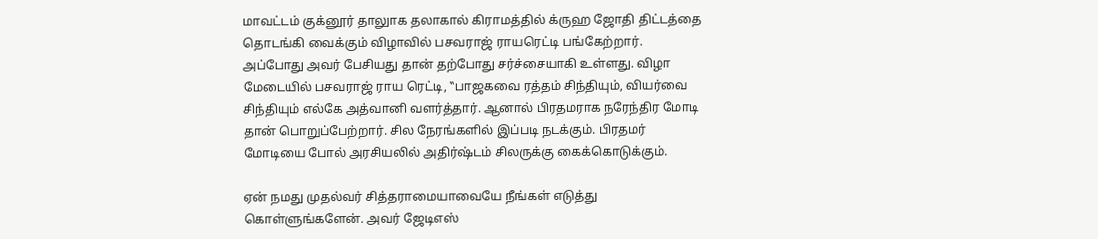மாவட்டம் குக்னூர் தாலுாக தலாகால் கிராமத்தில் க்ருஹ ஜோதி திட்டத்தை தொடங்கி வைக்கும் விழாவில் பசவராஜ் ராயரெட்டி பங்கேற்றார். அப்போது அவர் பேசியது தான் தற்போது சர்ச்சையாகி உள்ளது. விழா மேடையில் பசவராஜ் ராய ரெட்டி, ‛‛பாஜகவை ரத்தம் சிந்தியும், வியர்வை சிந்தியும் எல்கே அத்வானி வளர்த்தார். ஆனால் பிரதமராக நரேந்திர மோடி தான் பொறுப்பேற்றார். சில நேரங்களில் இப்படி நடக்கும். பிரதமர் மோடியை போல் அரசியலில் அதிர்ஷ்டம் சிலருக்கு கைக்கொடுக்கும்.

ஏன் நமது முதல்வர் சித்தராமையாவையே நீங்கள் எடுத்து கொள்ளுங்களேன். அவர் ஜேடிஎஸ்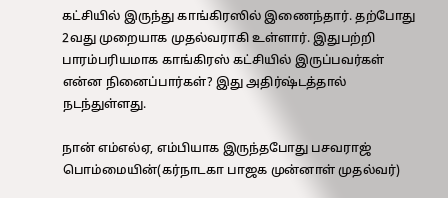கட்சியில் இருந்து காங்கிரஸில் இணைந்தார். தற்போது 2வது முறையாக முதல்வராகி உள்ளார். இதுபற்றி பாரம்பரியமாக காங்கிரஸ் கட்சியில் இருப்பவர்கள் என்ன நினைப்பார்கள்? இது அதிர்ஷ்டத்தால் நடந்துள்ளது.

நான் எம்எல்ஏ, எம்பியாக இருந்தபோது பசவராஜ் பொம்மையின்(கர்நாடகா பாஜக முன்னாள் முதல்வர்)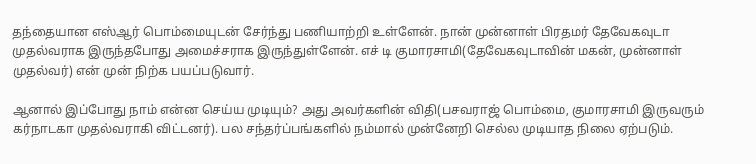தந்தையான எஸ்ஆர் பொம்மையுடன் சேர்ந்து பணியாற்றி உள்ளேன். நான் முன்னாள் பிரதமர் தேவேகவுடா முதல்வராக இருந்தபோது அமைச்சராக இருந்துள்ளேன். எச் டி குமாரசாமி(தேவேகவுடாவின் மகன், முன்னாள் முதல்வர்) என் முன் நிற்க பயப்படுவார்.

ஆனால் இப்போது நாம் என்ன செய்ய முடியும்? அது அவர்களின் விதி(பசவராஜ் பொம்மை, குமாரசாமி இருவரும் கர்நாடகா முதல்வராகி விட்டனர்). பல சந்தர்ப்பங்களில் நம்மால் முன்னேறி செல்ல முடியாத நிலை ஏற்படும்.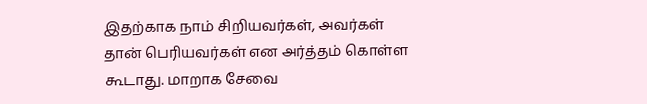இதற்காக நாம் சிறியவர்கள், அவர்கள் தான் பெரியவர்கள் என அர்த்தம் கொள்ள கூடாது. மாறாக சேவை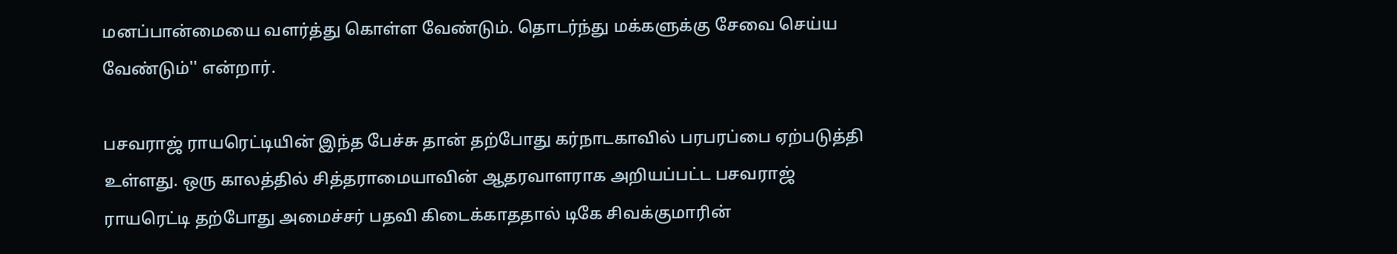மனப்பான்மையை வளர்த்து கொள்ள வேண்டும். தொடர்ந்து மக்களுக்கு சேவை செய்ய வேண்டும்'' என்றார்.

பசவராஜ் ராயரெட்டியின் இந்த பேச்சு தான் தற்போது கர்நாடகாவில் பரபரப்பை ஏற்படுத்தி உள்ளது. ஒரு காலத்தில் சித்தராமையாவின் ஆதரவாளராக அறியப்பட்ட பசவராஜ் ராயரெட்டி தற்போது அமைச்சர் பதவி கிடைக்காததால் டிகே சிவக்குமாரின்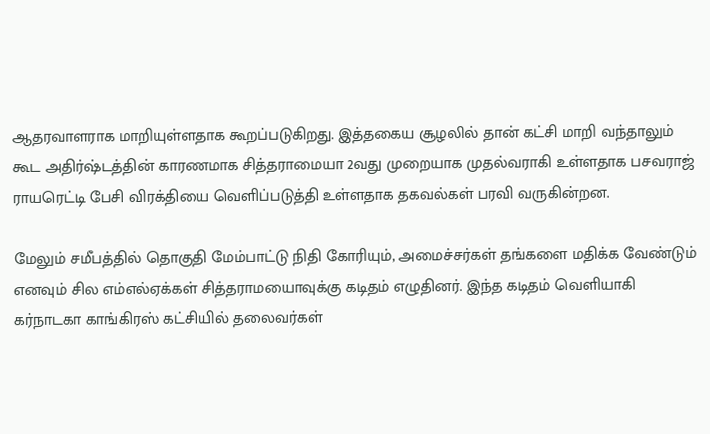ஆதரவாளராக மாறியுள்ளதாக கூறப்படுகிறது. இத்தகைய சூழலில் தான் கட்சி மாறி வந்தாலும் கூட அதிர்ஷ்டத்தின் காரணமாக சித்தராமையா 2வது முறையாக முதல்வராகி உள்ளதாக பசவராஜ் ராயரெட்டி பேசி விரக்தியை வெளிப்படுத்தி உள்ளதாக தகவல்கள் பரவி வருகின்றன.

மேலும் சமீபத்தில் தொகுதி மேம்பாட்டு நிதி கோரியும், அமைச்சர்கள் தங்களை மதிக்க வேண்டும் எனவும் சில எம்எல்ஏக்கள் சித்தராமயைாவுக்கு கடிதம் எழுதினர். இந்த கடிதம் வெளியாகி கர்நாடகா காங்கிரஸ் கட்சியில் தலைவர்கள்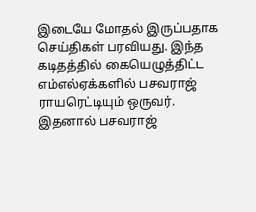இடையே மோதல் இருப்பதாக செய்திகள் பரவியது. இந்த கடிதத்தில் கையெழுத்திட்ட எம்எல்ஏக்களில் பசவராஜ் ராயரெட்டியும் ஒருவர். இதனால் பசவராஜ்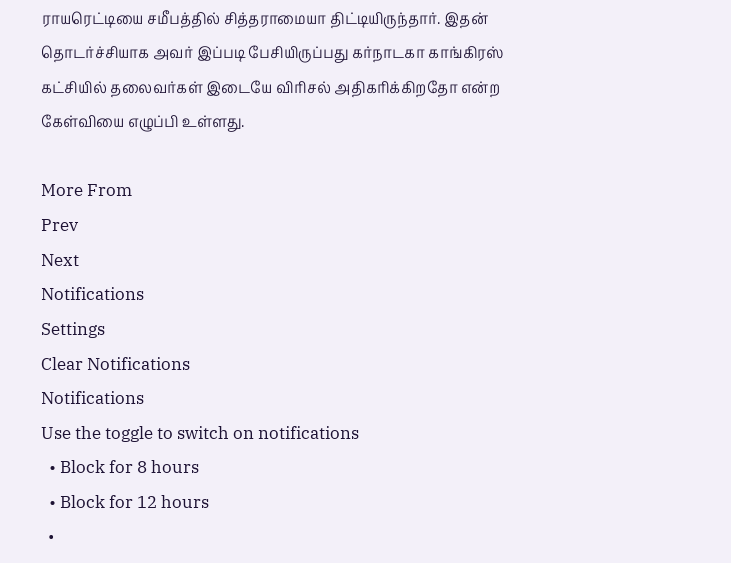ராயரெட்டியை சமீபத்தில் சித்தராமையா திட்டியிருந்தார். இதன் தொடர்ச்சியாக அவர் இப்படி பேசியிருப்பது கர்நாடகா காங்கிரஸ் கட்சியில் தலைவர்கள் இடையே விரிசல் அதிகரிக்கிறதோ என்ற கேள்வியை எழுப்பி உள்ளது.

More From
Prev
Next
Notifications
Settings
Clear Notifications
Notifications
Use the toggle to switch on notifications
  • Block for 8 hours
  • Block for 12 hours
  •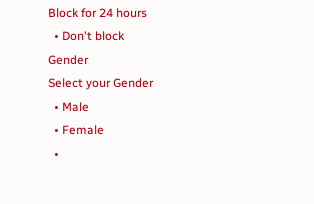Block for 24 hours
  • Don't block
Gender
Select your Gender
  • Male
  • Female
  •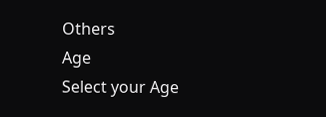Others
Age
Select your Age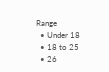Range
  • Under 18
  • 18 to 25
  • 26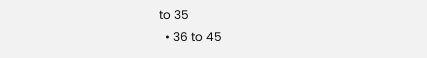to 35
  • 36 to 45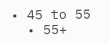• 45 to 55
  • 55+